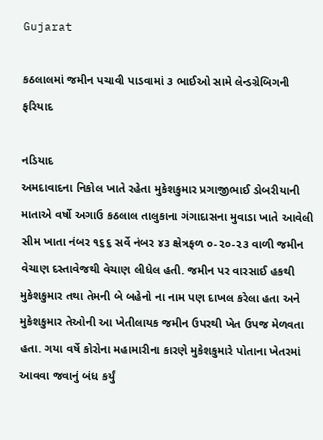Gujarat

કઠલાલમાં જમીન પચાવી પાડવામાં ૩ ભાઈઓ સામે લેન્ડગ્રેબિગની ફરિયાદ

નડિયાદ
અમદાવાદના નિકોલ ખાતે રહેતા મુકેશકુમાર પ્રગાજીભાઈ ડોબરીયાની માતાએ વર્ષો અગાઉ કઠલાલ તાલુકાના ગંગાદાસના મુવાડા ખાતે આવેલી સીમ ખાતા નંબર ૧૬૬ સર્વે નંબર ૪૩ ક્ષેત્રફળ ૦-૨૦-૨૩ વાળી જમીન વેચાણ દસ્તાવેજથી વેચાણ લીધેલ હતી. જમીન પર વારસાઈ હકથી મુકેશકુમાર તથા તેમની બે બહેનો ના નામ પણ દાખલ કરેલા હતા અને મુકેશકુમાર તેઓની આ ખેતીલાયક જમીન ઉપરથી ખેત ઉપજ મેળવતા હતા. ગયા વર્ષે કોરોના મહામારીના કારણે મુકેશકુમારે પોતાના ખેતરમાં આવવા જવાનું બંધ કર્યું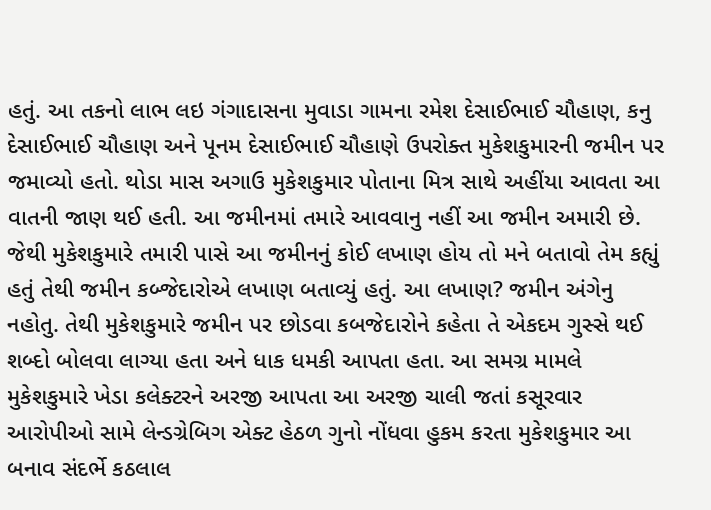હતું. આ તકનો લાભ લઇ ગંગાદાસના મુવાડા ગામના રમેશ દેસાઈભાઈ ચૌહાણ, કનુ દેસાઈભાઈ ચૌહાણ અને પૂનમ દેસાઈભાઈ ચૌહાણે ઉપરોક્ત મુકેશકુમારની જમીન પર જમાવ્યો હતો. થોડા માસ અગાઉ મુકેશકુમાર પોતાના મિત્ર સાથે અહીંયા આવતા આ વાતની જાણ થઈ હતી. આ જમીનમાં તમારે આવવાનુ નહીં આ જમીન અમારી છે. જેથી મુકેશકુમારે તમારી પાસે આ જમીનનું કોઈ લખાણ હોય તો મને બતાવો તેમ કહ્યું હતું તેથી જમીન કબ્જેદારોએ લખાણ બતાવ્યું હતું. આ લખાણ? જમીન અંગેનુ નહોતુ. તેથી મુકેશકુમારે જમીન પર છોડવા કબજેદારોને કહેતા તે એકદમ ગુસ્સે થઈ શબ્દો બોલવા લાગ્યા હતા અને ધાક ધમકી આપતા હતા. આ સમગ્ર મામલે મુકેશકુમારે ખેડા કલેક્ટરને અરજી આપતા આ અરજી ચાલી જતાં કસૂરવાર આરોપીઓ સામે લેન્ડગ્રેબિગ એક્ટ હેઠળ ગુનો નોંધવા હુકમ કરતા મુકેશકુમાર આ બનાવ સંદર્ભે કઠલાલ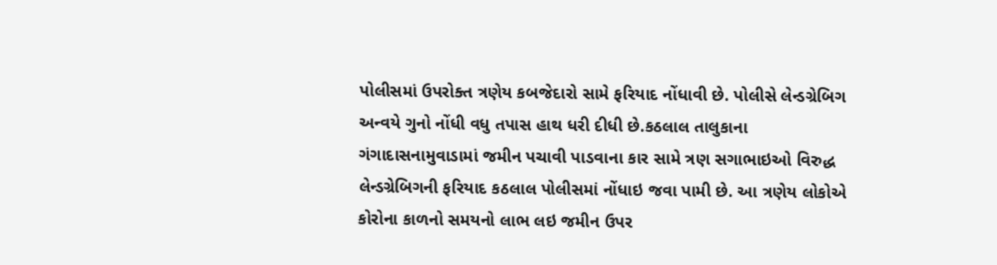પોલીસમાં ઉપરોક્ત ત્રણેય કબજેદારો સામે ફરિયાદ નોંધાવી છે. પોલીસે લેન્ડગ્રેબિગ અન્વયે ગુનો નોંધી વધુ તપાસ હાથ ધરી દીધી છે.કઠલાલ તાલુકાના ગંગાદાસનામુવાડામાં જમીન પચાવી પાડવાના કાર સામે ત્રણ સગાભાઇઓ વિરુદ્ધ લેન્ડગ્રેબિગની ફરિયાદ કઠલાલ પોલીસમાં નોંધાઇ જવા પામી છે. આ ત્રણેય લોકોએ કોરોના કાળનો સમયનો લાભ લઇ જમીન ઉપર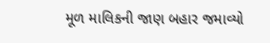મૂળ માલિકની જાણ બહાર જમાવ્યો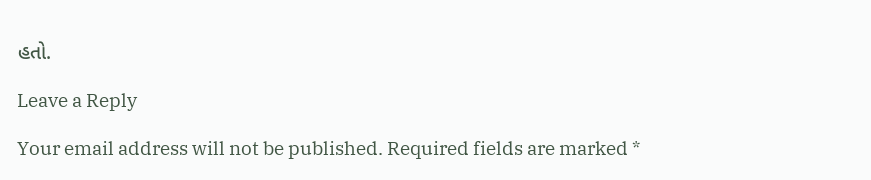હતો.

Leave a Reply

Your email address will not be published. Required fields are marked *